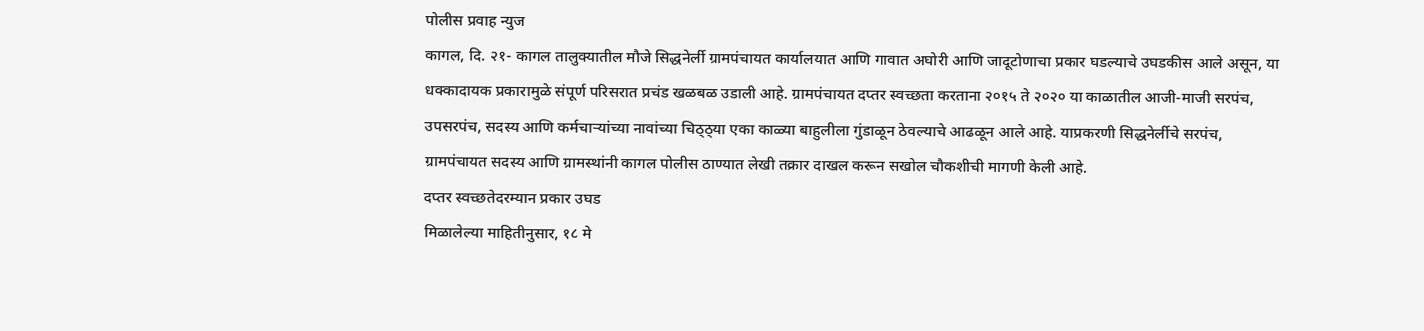पोलीस प्रवाह न्युज
कागल, दि. २१- कागल तालुक्यातील मौजे सिद्धनेर्ली ग्रामपंचायत कार्यालयात आणि गावात अघोरी आणि जादूटोणाचा प्रकार घडल्याचे उघडकीस आले असून, या धक्कादायक प्रकारामुळे संपूर्ण परिसरात प्रचंड खळबळ उडाली आहे. ग्रामपंचायत दप्तर स्वच्छता करताना २०१५ ते २०२० या काळातील आजी-माजी सरपंच, उपसरपंच, सदस्य आणि कर्मचाऱ्यांच्या नावांच्या चिठ्ठ्या एका काळ्या बाहुलीला गुंडाळून ठेवल्याचे आढळून आले आहे. याप्रकरणी सिद्धनेर्लीचे सरपंच, ग्रामपंचायत सदस्य आणि ग्रामस्थांनी कागल पोलीस ठाण्यात लेखी तक्रार दाखल करून सखोल चौकशीची मागणी केली आहे.
दप्तर स्वच्छतेदरम्यान प्रकार उघड
मिळालेल्या माहितीनुसार, १८ मे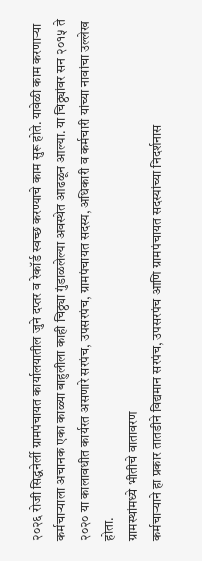२०२६ रोजी सिद्धनेर्ली ग्रामपंचायत कार्यालयातील जुने दप्तर व रेकॉर्ड स्वच्छ करण्याचे काम सुरू होते. यावेळी काम करणाऱ्या कर्मचाऱ्याला अचानक एका काळ्या बाहुलीला काही चिठ्ठ्या गुंडाळलेल्या अवस्थेत आढळून आल्या. या चिठ्ठ्यांवर सन २०१५ ते २०२० या कालावधीत कार्यरत असणारे सरपंच, उपसरपंच, ग्रामपंचायत सदस्य, अधिकारी व कर्मचारी यांच्या नावांचा उल्लेख होता.
ग्रामस्थांमध्ये भीतीचे वातावरण
कर्मचाऱ्याने हा प्रकार तातडीने विद्यमान सरपंच, उपसरपंच आणि ग्रामपंचायत सदस्यांच्या निदर्शनास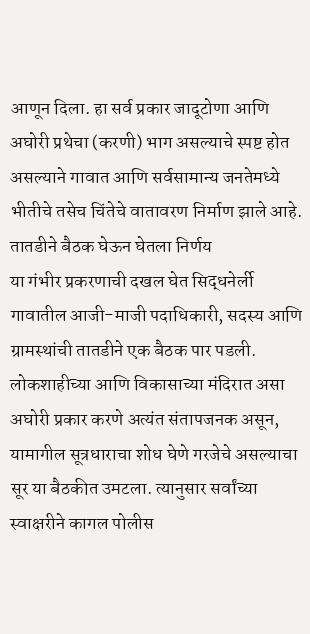आणून दिला. हा सर्व प्रकार जादूटोणा आणि अघोरी प्रथेचा (करणी) भाग असल्याचे स्पष्ट होत असल्याने गावात आणि सर्वसामान्य जनतेमध्ये भीतीचे तसेच चिंतेचे वातावरण निर्माण झाले आहे.
तातडीने बैठक घेऊन घेतला निर्णय
या गंभीर प्रकरणाची दखल घेत सिद्धनेर्ली गावातील आजी-माजी पदाधिकारी, सदस्य आणि ग्रामस्थांची तातडीने एक बैठक पार पडली. लोकशाहीच्या आणि विकासाच्या मंदिरात असा अघोरी प्रकार करणे अत्यंत संतापजनक असून, यामागील सूत्रधाराचा शोध घेणे गरजेचे असल्याचा सूर या बैठकीत उमटला. त्यानुसार सर्वांच्या स्वाक्षरीने कागल पोलीस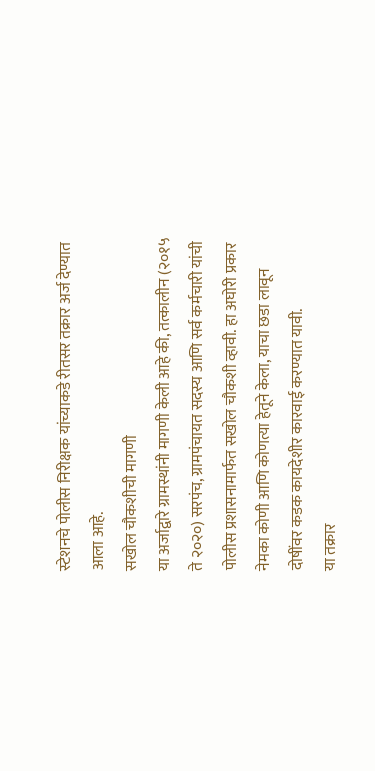स्टेशनचे पोलीस निरीक्षक यांच्याकडे रीतसर तक्रार अर्ज देण्यात आला आहे.
सखोल चौकशीची मागणी
या अर्जाद्वारे ग्रामस्थांनी मागणी केली आहे की, तत्कालीन (२०१५ ते २०२०) सरपंच, ग्रामपंचायत सदस्य आणि सर्व कर्मचारी यांची पोलीस प्रशासनामार्फत सखोल चौकशी व्हावी. हा अघोरी प्रकार नेमका कोणी आणि कोणत्या हेतूने केला, याचा छडा लावून दोषींवर कडक कायदेशीर कारवाई करण्यात यावी.
या तक्रार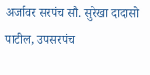अर्जावर सरपंच सौ. सुरेखा दादासो पाटील, उपसरपंच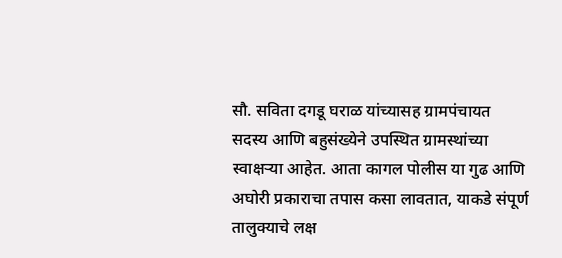सौ. सविता दगडू घराळ यांच्यासह ग्रामपंचायत सदस्य आणि बहुसंख्येने उपस्थित ग्रामस्थांच्या स्वाक्षऱ्या आहेत. आता कागल पोलीस या गुढ आणि अघोरी प्रकाराचा तपास कसा लावतात, याकडे संपूर्ण तालुक्याचे लक्ष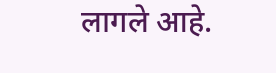लागले आहे.